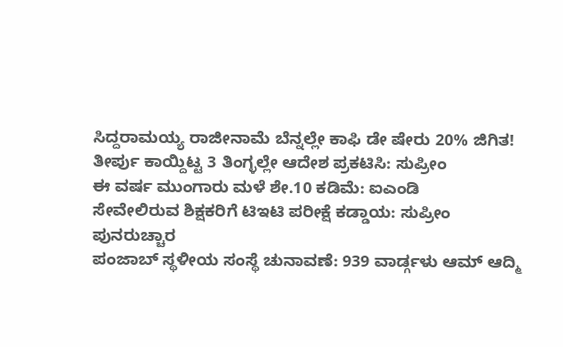ಸಿದ್ದರಾಮಯ್ಯ ರಾಜೀನಾಮೆ ಬೆನ್ನಲ್ಲೇ ಕಾಫಿ ಡೇ ಷೇರು 20% ಜಿಗಿತ!
ತೀರ್ಪು ಕಾಯ್ದಿಟ್ಟ 3 ತಿಂಗ್ಳಲ್ಲೇ ಆದೇಶ ಪ್ರಕಟಿಸಿ: ಸುಪ್ರೀಂ
ಈ ವರ್ಷ ಮುಂಗಾರು ಮಳೆ ಶೇ.10 ಕಡಿಮೆ: ಐಎಂಡಿ
ಸೇವೇಲಿರುವ ಶಿಕ್ಷಕರಿಗೆ ಟಿಇಟಿ ಪರೀಕ್ಷೆ ಕಡ್ಡಾಯ: ಸುಪ್ರೀಂ ಪುನರುಚ್ಚಾರ
ಪಂಜಾಬ್ ಸ್ಥಳೀಯ ಸಂಸ್ಥೆ ಚುನಾವಣೆ: 939 ವಾರ್ಡ್ಗಳು ಆಮ್ ಆದ್ಮಿ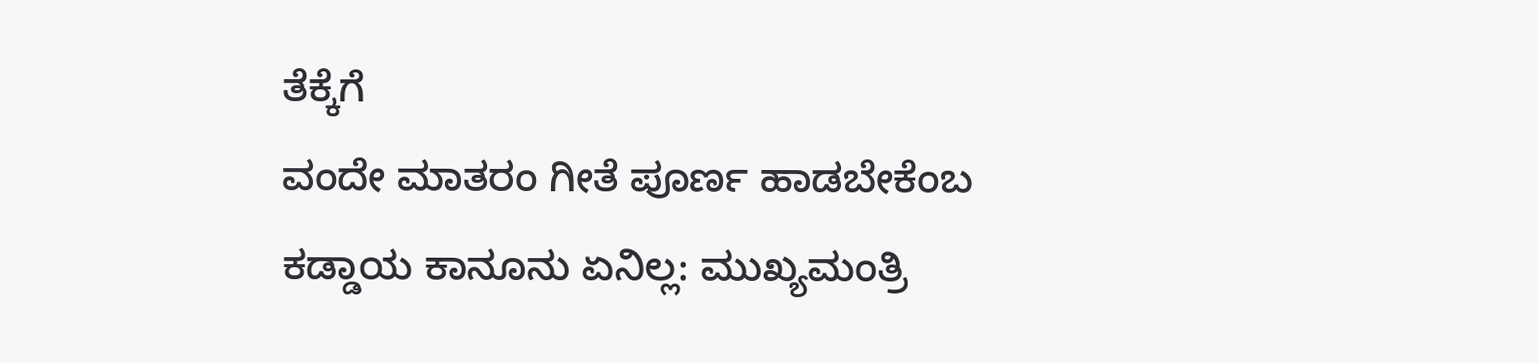ತೆಕ್ಕೆಗೆ
ವಂದೇ ಮಾತರಂ ಗೀತೆ ಪೂರ್ಣ ಹಾಡಬೇಕೆಂಬ ಕಡ್ಡಾಯ ಕಾನೂನು ಏನಿಲ್ಲ: ಮುಖ್ಯಮಂತ್ರಿ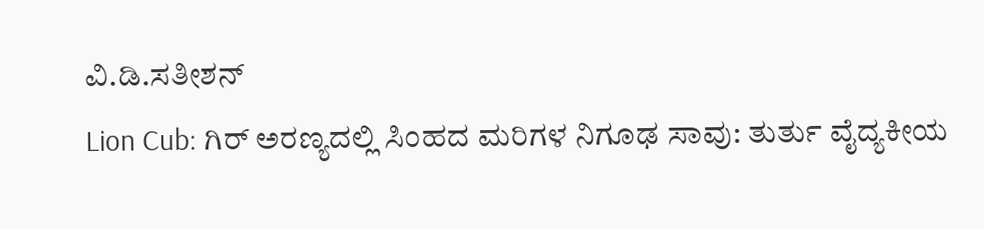ವಿ.ಡಿ.ಸತೀಶನ್
Lion Cub: ಗಿರ್ ಅರಣ್ಯದಲ್ಲಿ ಸಿಂಹದ ಮರಿಗಳ ನಿಗೂಢ ಸಾವು: ತುರ್ತು ವೈದ್ಯಕೀಯ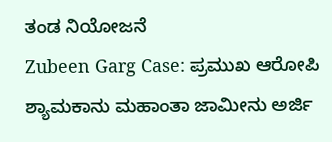ತಂಡ ನಿಯೋಜನೆ
Zubeen Garg Case: ಪ್ರಮುಖ ಆರೋಪಿ ಶ್ಯಾಮಕಾನು ಮಹಾಂತಾ ಜಾಮೀನು ಅರ್ಜಿ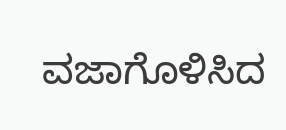ವಜಾಗೊಳಿಸಿದ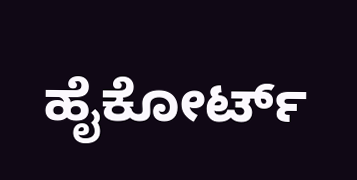ಹೈಕೋರ್ಟ್